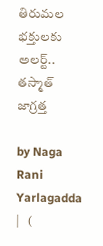తిరుమల భక్తులకు అలర్ట్.. తస్మాత్ జాగ్రత్త

by Naga Rani Yarlagadda |   (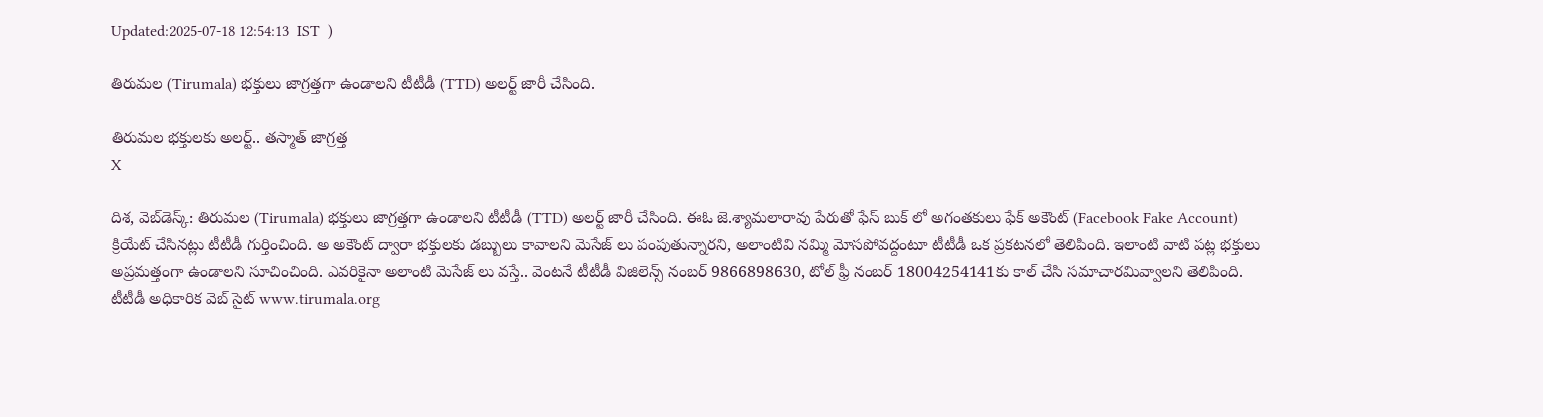Updated:2025-07-18 12:54:13  IST  )

తిరుమల (Tirumala) భక్తులు జాగ్రత్తగా ఉండాలని టీటీడీ (TTD) అలర్ట్ జారీ చేసింది.

తిరుమల భక్తులకు అలర్ట్.. తస్మాత్ జాగ్రత్త
X

దిశ, వెబ్‌డెస్క్: తిరుమల (Tirumala) భక్తులు జాగ్రత్తగా ఉండాలని టీటీడీ (TTD) అలర్ట్ జారీ చేసింది. ఈఓ జె.శ్యామలారావు పేరుతో ఫేస్ బుక్ లో అగంతకులు ఫేక్ అకౌంట్ (Facebook Fake Account) క్రియేట్ చేసినట్లు టీటీడీ గుర్తించింది. అ అకౌంట్ ద్వారా భక్తులకు డబ్బులు కావాలని మెసేజ్ లు పంపుతున్నారని, అలాంటివి నమ్మి మోసపోవద్దంటూ టీటీడీ ఒక ప్రకటనలో తెలిపింది. ఇలాంటి వాటి పట్ల భక్తులు అప్రమత్తంగా ఉండాలని సూచించింది. ఎవరికైనా అలాంటి మెసేజ్ లు వస్తే.. వెంటనే టీటీడీ విజిలెన్స్ నంబర్ 9866898630, టోల్ ఫ్రీ నంబర్ 18004254141కు కాల్ చేసి సమాచారమివ్వాలని తెలిపింది. టీటీడీ అధికారిక వెబ్ సైట్ www.tirumala.org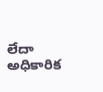లేదా అధికారిక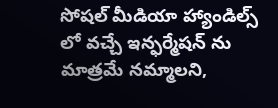సోషల్ మీడియా హ్యాండిల్స్ లో వచ్చే ఇన్ఫర్మేషన్ ను మాత్రమే నమ్మాలని,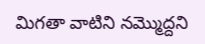మిగతా వాటిని నమ్మొద్దని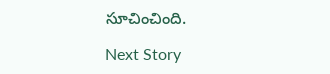సూచించింది.

Next Story